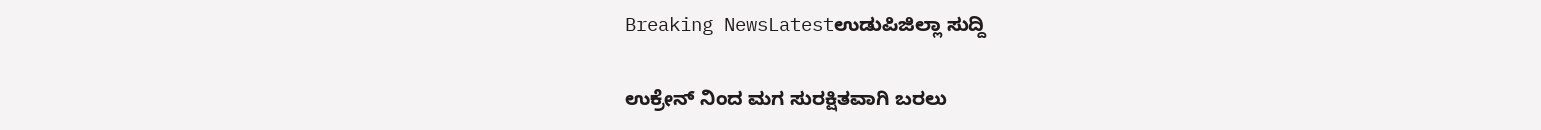Breaking NewsLatestಉಡುಪಿಜಿಲ್ಲಾ ಸುದ್ದಿ

ಉಕ್ರೇನ್ ನಿಂದ ಮಗ ಸುರಕ್ಷಿತವಾಗಿ ಬರಲು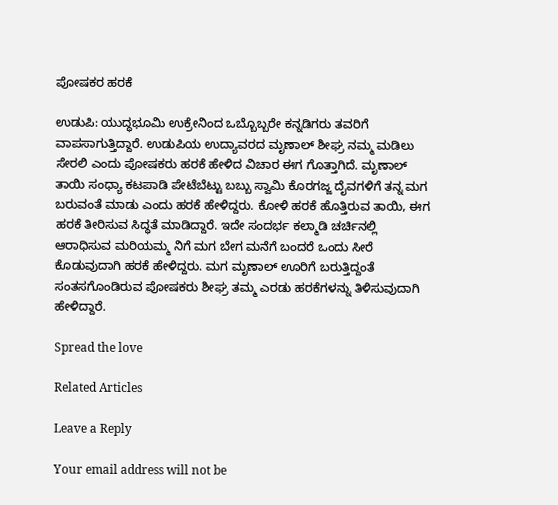ಪೋಷಕರ ಹರಕೆ

ಉಡುಪಿ: ಯುದ್ಧಭೂಮಿ ಉಕ್ರೇನಿಂದ ಒಬ್ಬೊಬ್ಬರೇ ಕನ್ನಡಿಗರು ತವರಿಗೆ ವಾಪಸಾಗುತ್ತಿದ್ದಾರೆ. ಉಡುಪಿಯ ಉದ್ಯಾವರದ ಮೃಣಾಲ್ ಶೀಘ್ರ ನಮ್ಮ ಮಡಿಲು ಸೇರಲಿ ಎಂದು ಪೋಷಕರು ಹರಕೆ ಹೇಳಿದ ವಿಚಾರ ಈಗ ಗೊತ್ತಾಗಿದೆ. ಮೃಣಾಲ್ ತಾಯಿ ಸಂಧ್ಯಾ ಕಟಪಾಡಿ ಪೇಟೆಬೆಟ್ಟು ಬಬ್ಬು ಸ್ವಾಮಿ ಕೊರಗಜ್ಜ ದೈವಗಳಿಗೆ ತನ್ನ ಮಗ ಬರುವಂತೆ ಮಾಡು ಎಂದು ಹರಕೆ ಹೇಳಿದ್ದರು. ಕೋಳಿ ಹರಕೆ ಹೊತ್ತಿರುವ ತಾಯಿ, ಈಗ ಹರಕೆ ತೀರಿಸುವ ಸಿದ್ಧತೆ ಮಾಡಿದ್ದಾರೆ. ಇದೇ ಸಂದರ್ಭ ಕಲ್ಮಾಡಿ ಚರ್ಚಿನಲ್ಲಿ ಆರಾಧಿಸುವ ಮರಿಯಮ್ಮ ನಿಗೆ ಮಗ ಬೇಗ ಮನೆಗೆ ಬಂದರೆ ಒಂದು ಸೀರೆ ಕೊಡುವುದಾಗಿ ಹರಕೆ ಹೇಳಿದ್ದರು. ಮಗ ಮೃಣಾಲ್ ಊರಿಗೆ ಬರುತ್ತಿದ್ದಂತೆ ಸಂತಸಗೊಂಡಿರುವ ಪೋಷಕರು ಶೀಘ್ರ ತಮ್ಮ ಎರಡು ಹರಕೆಗಳನ್ನು ತಿಳಿಸುವುದಾಗಿ ಹೇಳಿದ್ದಾರೆ.

Spread the love

Related Articles

Leave a Reply

Your email address will not be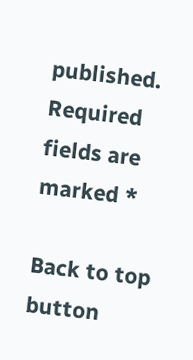published. Required fields are marked *

Back to top button